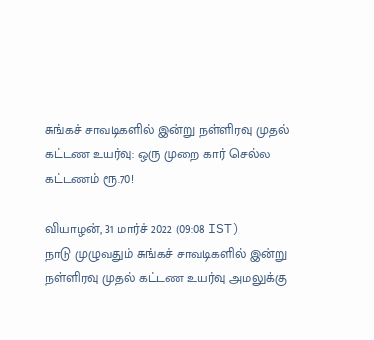சுங்கச் சாவடிகளில் இன்று நள்ளிரவு முதல் கட்டண உயர்வு: ஒரு முறை கார் செல்ல கட்டணம் ரூ.70!

வியாழன், 31 மார்ச் 2022 (09:08 IST)
நாடு முழுவதும் சுங்கச் சாவடிகளில் இன்று நள்ளிரவு முதல் கட்டண உயர்வு அமலுக்கு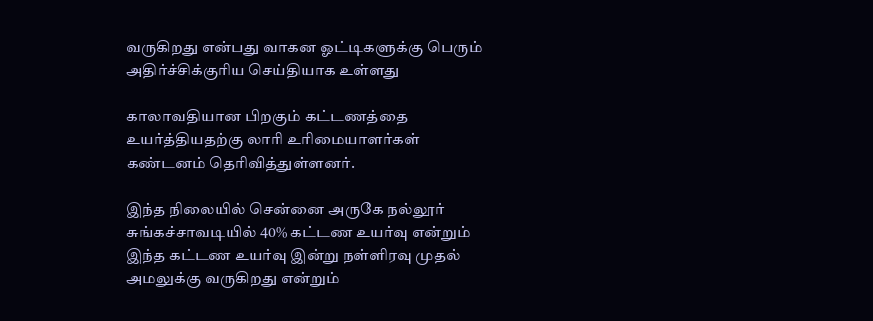வருகிறது என்பது வாகன ஓட்டிகளுக்கு பெரும் அதிர்ச்சிக்குரிய செய்தியாக உள்ளது

காலாவதியான பிறகும் கட்டணத்தை உயர்த்தியதற்கு லாரி உரிமையாளர்கள் கண்டனம் தெரிவித்துள்ளனர்.

இந்த நிலையில் சென்னை அருகே நல்லூர் சுங்கச்சாவடியில் 40% கட்டண உயர்வு என்றும் இந்த கட்டண உயர்வு இன்று நள்ளிரவு முதல் அமலுக்கு வருகிறது என்றும்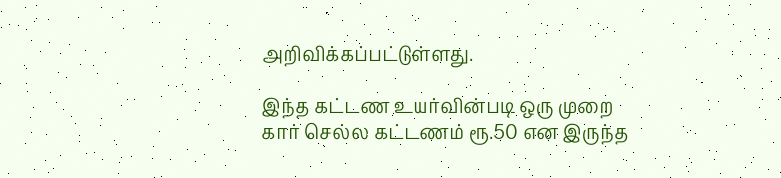அறிவிக்கப்பட்டுள்ளது.

இந்த கட்டண உயர்வின்படி ஒரு முறை கார் செல்ல கட்டணம் ரூ.50 என இருந்த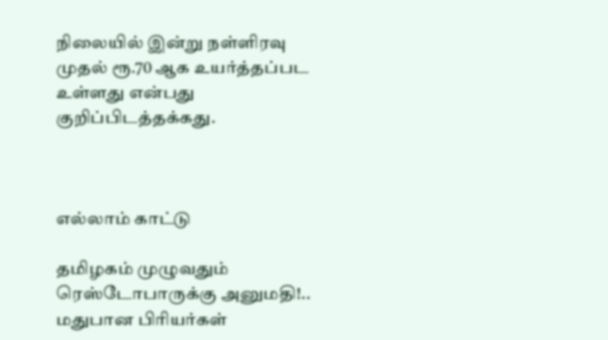நிலையில் இன்று நள்ளிரவு முதல் ரூ.70 ஆக உயர்த்தப்பட உள்ளது என்பது குறிப்பிடத்தக்கது.



எல்லாம் காட்டு

தமிழகம் முழுவதும் ரெஸ்டோபாருக்கு அனுமதி!.. மதுபான பிரியர்கள்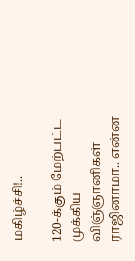மகிழ்ச்சி!..

120-க்கும் மேற்பட்ட முக்கிய விஞ்ஞானிகள் ராஜினாமா.. என்ன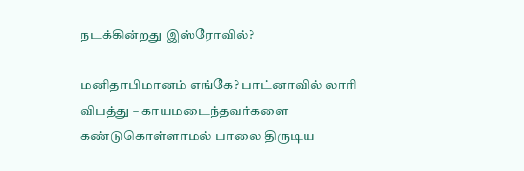நடக்கின்றது இஸ்ரோவில்?

மனிதாபிமானம் எங்கே? பாட்னாவில் லாரி விபத்து – காயமடைந்தவர்களை கண்டுகொள்ளாமல் பாலை திருடிய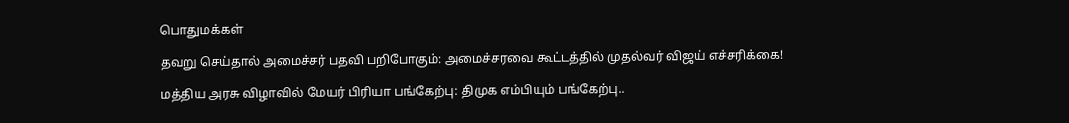பொதுமக்கள்

தவறு செய்தால் அமைச்சர் பதவி பறிபோகும்: அமைச்சரவை கூட்டத்தில் முதல்வர் விஜய் எச்சரிக்கை!

மத்திய அரசு விழாவில் மேயர் பிரியா பங்கேற்பு: திமுக எம்பியும் பங்கேற்பு..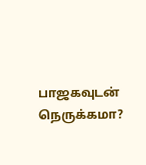பாஜகவுடன் நெருக்கமா?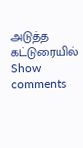அடுத்த கட்டுரையில்
Show comments